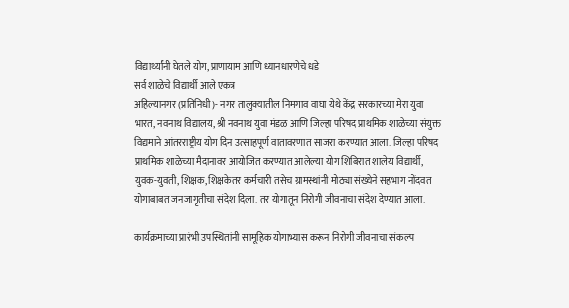विद्यार्थ्यांनी घेतले योग, प्राणायाम आणि ध्यानधारणेचे धडे
सर्व शाळेचे विद्यार्थी आले एकत्र
अहिल्यानगर (प्रतिनिधी)- नगर तालुक्यातील निमगाव वाघा येथे केंद्र सरकारच्या मेरा युवा भारत, नवनाथ विद्यालय, श्री नवनाथ युवा मंडळ आणि जिल्हा परिषद प्राथमिक शाळेच्या संयुक्त विद्यमाने आंतरराष्ट्रीय योग दिन उत्साहपूर्ण वातावरणात साजरा करण्यात आला. जिल्हा परिषद प्राथमिक शाळेच्या मैदानावर आयोजित करण्यात आलेल्या योग शिबिरात शालेय विद्यार्थी, युवक-युवती, शिक्षक, शिक्षकेतर कर्मचारी तसेच ग्रामस्थांनी मोठ्या संख्येने सहभाग नोंदवत योगाबाबत जनजागृतीचा संदेश दिला. तर योगातून निरोगी जीवनाचा संदेश देण्यात आला.

कार्यक्रमाच्या प्रारंभी उपस्थितांनी सामूहिक योगाभ्यास करून निरोगी जीवनाचा संकल्प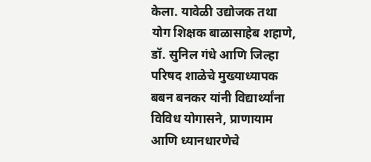केला. यावेळी उद्योजक तथा योग शिक्षक बाळासाहेब शहाणे, डॉ. सुनिल गंधे आणि जिल्हा परिषद शाळेचे मुख्याध्यापक बबन बनकर यांनी विद्यार्थ्यांना विविध योगासने, प्राणायाम आणि ध्यानधारणेचे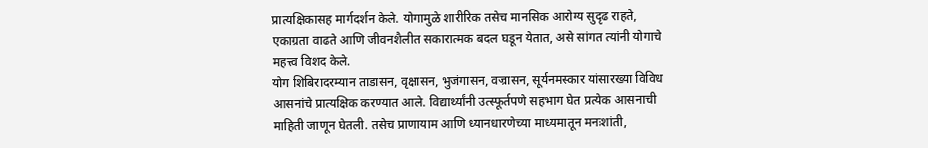प्रात्यक्षिकासह मार्गदर्शन केले. योगामुळे शारीरिक तसेच मानसिक आरोग्य सुदृढ राहते, एकाग्रता वाढते आणि जीवनशैलीत सकारात्मक बदल घडून येतात, असे सांगत त्यांनी योगाचे महत्त्व विशद केले.
योग शिबिरादरम्यान ताडासन, वृक्षासन, भुजंगासन, वज्रासन, सूर्यनमस्कार यांसारख्या विविध आसनांचे प्रात्यक्षिक करण्यात आले. विद्यार्थ्यांनी उत्स्फूर्तपणे सहभाग घेत प्रत्येक आसनाची माहिती जाणून घेतली. तसेच प्राणायाम आणि ध्यानधारणेच्या माध्यमातून मनःशांती,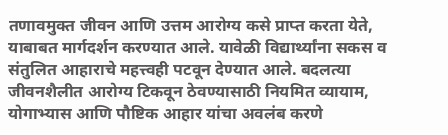तणावमुक्त जीवन आणि उत्तम आरोग्य कसे प्राप्त करता येते, याबाबत मार्गदर्शन करण्यात आले. यावेळी विद्यार्थ्यांना सकस व संतुलित आहाराचे महत्त्वही पटवून देण्यात आले. बदलत्या जीवनशैलीत आरोग्य टिकवून ठेवण्यासाठी नियमित व्यायाम, योगाभ्यास आणि पौष्टिक आहार यांचा अवलंब करणे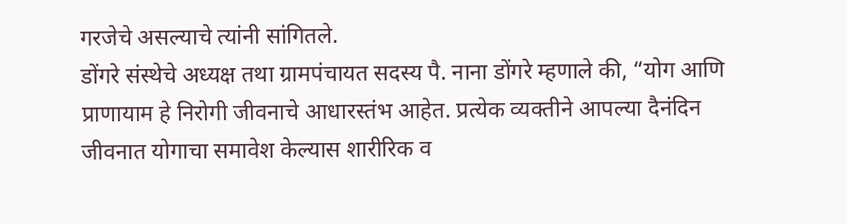गरजेचे असल्याचे त्यांनी सांगितले.
डोंगरे संस्थेचे अध्यक्ष तथा ग्रामपंचायत सदस्य पै. नाना डोंगरे म्हणाले की, “योग आणि प्राणायाम हे निरोगी जीवनाचे आधारस्तंभ आहेत. प्रत्येक व्यक्तीने आपल्या दैनंदिन जीवनात योगाचा समावेश केल्यास शारीरिक व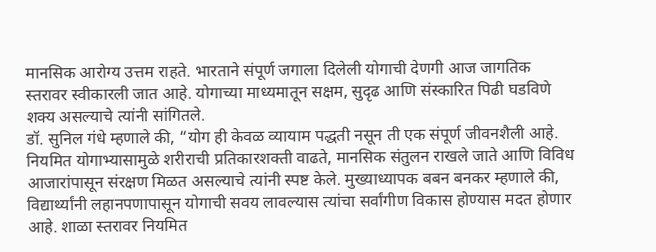मानसिक आरोग्य उत्तम राहते. भारताने संपूर्ण जगाला दिलेली योगाची देणगी आज जागतिक स्तरावर स्वीकारली जात आहे. योगाच्या माध्यमातून सक्षम, सुदृढ आणि संस्कारित पिढी घडविणे शक्य असल्याचे त्यांनी सांगितले.
डॉ. सुनिल गंधे म्हणाले की, “योग ही केवळ व्यायाम पद्धती नसून ती एक संपूर्ण जीवनशैली आहे. नियमित योगाभ्यासामुळे शरीराची प्रतिकारशक्ती वाढते, मानसिक संतुलन राखले जाते आणि विविध आजारांपासून संरक्षण मिळत असल्याचे त्यांनी स्पष्ट केले. मुख्याध्यापक बबन बनकर म्हणाले की, विद्यार्थ्यांनी लहानपणापासून योगाची सवय लावल्यास त्यांचा सर्वांगीण विकास होण्यास मदत होणार आहे. शाळा स्तरावर नियमित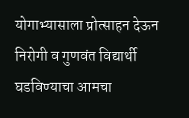योगाभ्यासाला प्रोत्साहन देऊन निरोगी व गुणवंत विद्यार्थी घडविण्याचा आमचा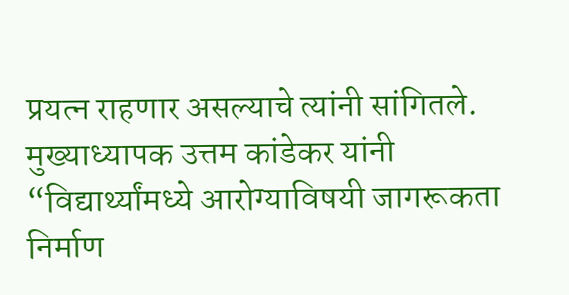प्रयत्न राहणार असल्याचे त्यांनी सांगितले.
मुख्याध्यापक उत्तम कांडेकर यांनी “विद्यार्थ्यांमध्ये आरोग्याविषयी जागरूकता निर्माण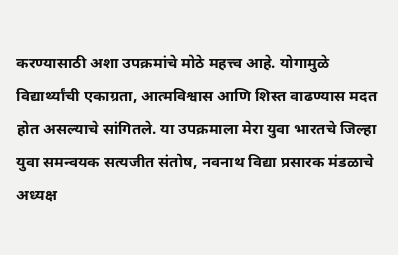करण्यासाठी अशा उपक्रमांचे मोठे महत्त्व आहे. योगामुळे विद्यार्थ्यांची एकाग्रता, आत्मविश्वास आणि शिस्त वाढण्यास मदत होत असल्याचे सांगितले. या उपक्रमाला मेरा युवा भारतचे जिल्हा युवा समन्वयक सत्यजीत संतोष, नवनाथ विद्या प्रसारक मंडळाचे अध्यक्ष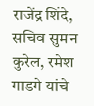राजेंद्र शिंदे, सचिव सुमन कुरेल, रमेश गाडगे यांचे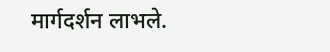मार्गदर्शन लाभले.